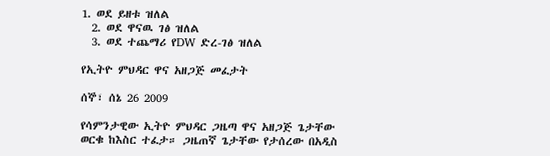1. ወደ ይዘቱ ዝለል
  2. ወደ ዋናዉ ገፅ ዝለል
  3. ወደ ተጨማሪ የDW ድረ-ገፅ ዝለል

የኢትዮ ምህዳር ዋና አዘጋጅ መፈታት

ሰኞ፣ ሰኔ 26 2009

የሳምንታዊው ኢትዮ ምህዳር ጋዜጣ ዋና አዘጋጅ ጌታቸው ወርቁ ከእስር ተፈታ። ጋዜጠኛ ጌታቸው የታሰረው በአዲስ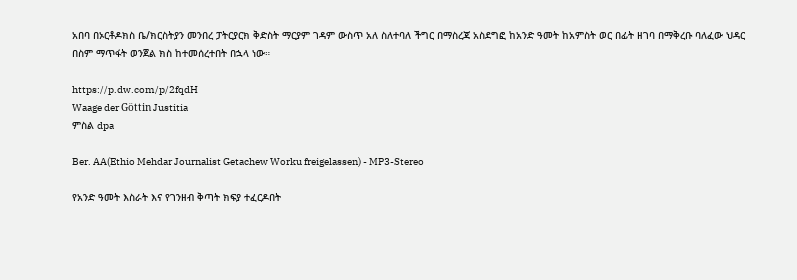አበባ በኦርቶዶክስ ቤ/ክርስትያን መንበረ ፓትርያርክ ቅድስት ማርያም ገዳም ውስጥ አለ ስለተባለ ችግር በማስረጃ አስደግፎ ከአንድ ዓመት ከአምስት ወር በፊት ዘገባ በማቅረቡ ባለፈው ህዳር በስም ማጥፋት ወንጀል ክስ ከተመሰረተበት በኋላ ነው።

https://p.dw.com/p/2fqdH
Waage der Göttin Justitia
ምስል dpa

Ber. AA(Ethio Mehdar Journalist Getachew Worku freigelassen) - MP3-Stereo

የአንድ ዓመት እስራት እና የገንዘብ ቅጣት ክፍያ ተፈርዶበት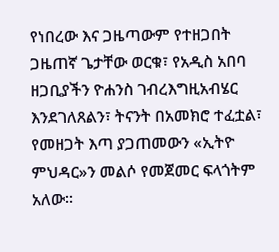የነበረው እና ጋዜጣውም የተዘጋበት  ጋዜጠኛ ጌታቸው ወርቁ፣ የአዲስ አበባ ዘጋቢያችን ዮሐንስ ገብረእግዚአብሄር እንደገለጸልን፣ ትናንት በአመክሮ ተፈቷል፣ የመዘጋት እጣ ያጋጠመውን «ኢትዮ ምህዳር»ን መልሶ የመጀመር ፍላጎትም አለው።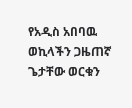የአዲስ አበባዉ ወኪላችን ጋዜጠኛ ጌታቸው ወርቁን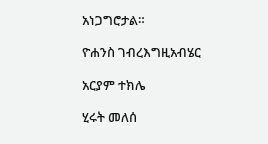አነጋግሮታል።

ዮሐንስ ገብረእግዚአብሄር

አርያም ተክሌ

ሂሩት መለሰ